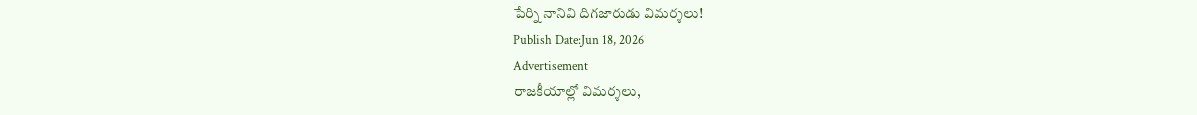పేర్ని నానివి దిగజారుడు విమర్శలు!
Publish Date:Jun 18, 2026
Advertisement
రాజకీయాల్లో విమర్శలు,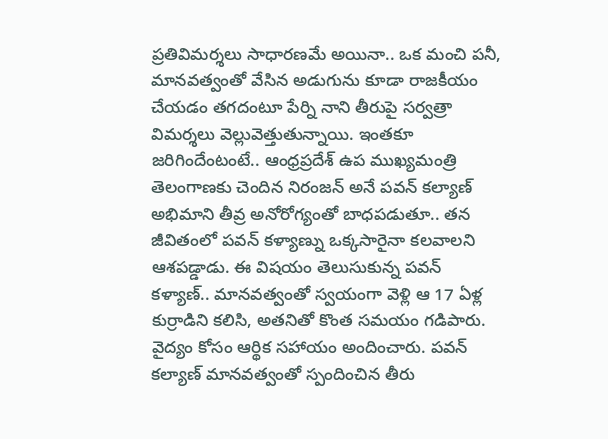ప్రతివిమర్శలు సాధారణమే అయినా.. ఒక మంచి పనీ, మానవత్వంతో వేసిన అడుగును కూడా రాజకీయం చేయడం తగదంటూ పేర్ని నాని తీరుపై సర్వత్రా విమర్శలు వెల్లువెత్తుతున్నాయి. ఇంతకూ జరిగిందేంటంటే.. ఆంధ్రప్రదేశ్ ఉప ముఖ్యమంత్రి తెలంగాణకు చెందిన నిరంజన్ అనే పవన్ కల్యాణ్ అభిమాని తీవ్ర అనోరోగ్యంతో బాధపడుతూ.. తన జీవితంలో పవన్ కళ్యాణ్ను ఒక్కసారైనా కలవాలని ఆశపడ్డాడు. ఈ విషయం తెలుసుకున్న పవన్ కళ్యాణ్.. మానవత్వంతో స్వయంగా వెళ్లి ఆ 17 ఏళ్ల కుర్రాడిని కలిసి, అతనితో కొంత సమయం గడిపారు. వైద్యం కోసం ఆర్థిక సహాయం అందించారు. పవన్ కల్యాణ్ మానవత్వంతో స్పందించిన తీరు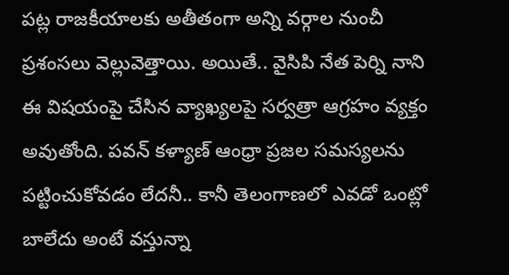పట్ల రాజకీయాలకు అతీతంగా అన్ని వర్గాల నుంచీ ప్రశంసలు వెల్లువెత్తాయి. అయితే.. వైసిపి నేత పెర్ని నాని ఈ విషయంపై చేసిన వ్యాఖ్యలపై సర్వత్రా ఆగ్రహం వ్యక్తం అవుతోంది. పవన్ కళ్యాణ్ ఆంధ్రా ప్రజల సమస్యలను పట్టించుకోవడం లేదనీ.. కానీ తెలంగాణలో ఎవడో ఒంట్లో బాలేదు అంటే వస్తున్నా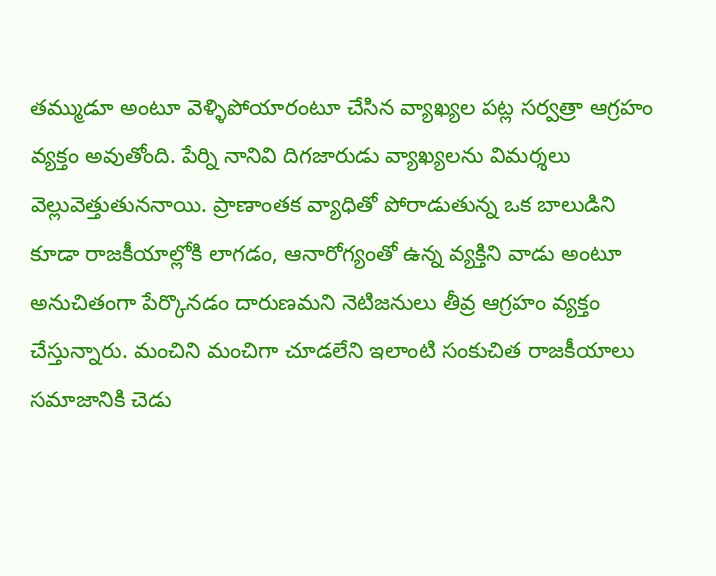తమ్ముడూ అంటూ వెళ్ళిపోయారంటూ చేసిన వ్యాఖ్యల పట్ల సర్వత్రా ఆగ్రహం వ్యక్తం అవుతోంది. పేర్ని నానివి దిగజారుడు వ్యాఖ్యలను విమర్శలు వెల్లువెత్తుతుననాయి. ప్రాణాంతక వ్యాధితో పోరాడుతున్న ఒక బాలుడిని కూడా రాజకీయాల్లోకి లాగడం, ఆనారోగ్యంతో ఉన్న వ్యక్తిని వాడు అంటూ అనుచితంగా పేర్కొనడం దారుణమని నెటిజనులు తీవ్ర ఆగ్రహం వ్యక్తం చేస్తున్నారు. మంచిని మంచిగా చూడలేని ఇలాంటి సంకుచిత రాజకీయాలు సమాజానికి చెడు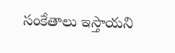సంకేతాలు ఇస్తాయని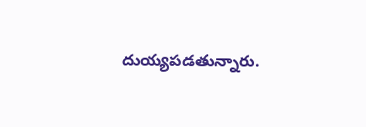దుయ్యపడతున్నారు.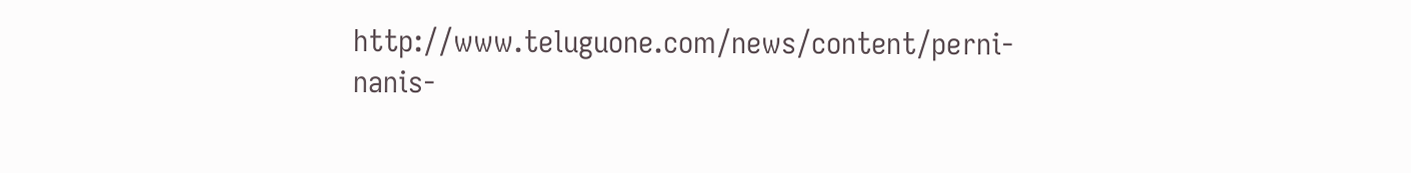http://www.teluguone.com/news/content/perni-nanis-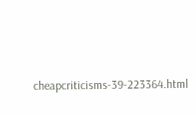cheapcriticisms-39-223364.html